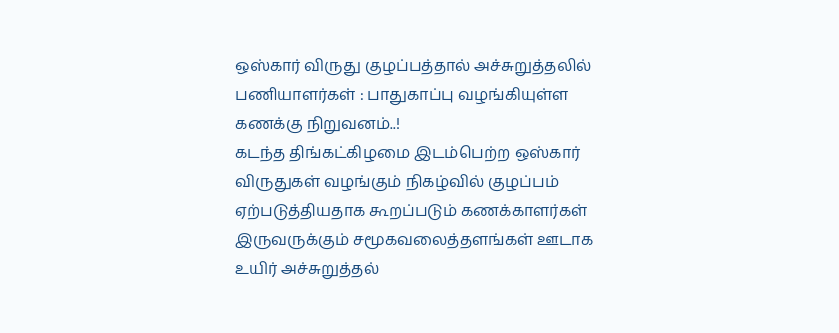ஒஸ்கார் விருது குழப்பத்தால் அச்சுறுத்தலில் பணியாளர்கள் : பாதுகாப்பு வழங்கியுள்ள கணக்கு நிறுவனம்..!
கடந்த திங்கட்கிழமை இடம்பெற்ற ஒஸ்கார் விருதுகள் வழங்கும் நிகழ்வில் குழப்பம் ஏற்படுத்தியதாக கூறப்படும் கணக்காளர்கள் இருவருக்கும் சமூகவலைத்தளங்கள் ஊடாக உயிர் அச்சுறுத்தல்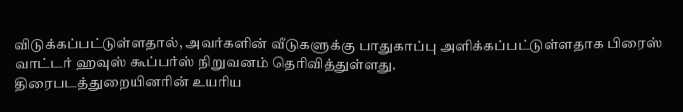விடுக்கப்பட்டுள்ளதால், அவர்களின் வீடுகளுக்கு பாதுகாப்பு அளிக்கப்பட்டுள்ளதாக பிரைஸ் வாட்டர் ஹவுஸ் கூப்பர்ஸ் நிறுவனம் தெரிவித்துள்ளது.
திரைபடத்துறையினரின் உயரிய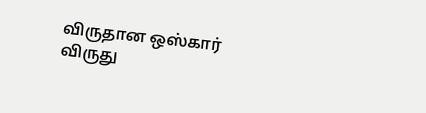விருதான ஒஸ்கார் விருது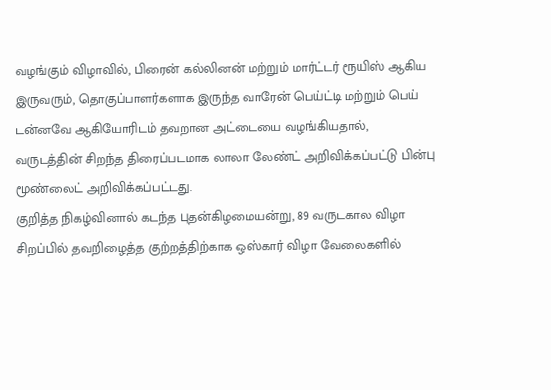வழங்கும் விழாவில், பிரைன் கல்லினன் மற்றும் மார்ட்டர் ரூயிஸ் ஆகிய இருவரும், தொகுப்பாளர்களாக இருந்த வாரேன் பெய்ட்டி மற்றும் பெய் டன்னவே ஆகியோரிடம் தவறான அட்டையை வழங்கியதால்,
வருடத்தின் சிறந்த திரைப்படமாக லாலா லேண்ட் அறிவிக்கப்பட்டு பின்பு மூண்லைட் அறிவிக்கப்பட்டது.
குறித்த நிகழ்வினால் கடந்த புதன்கிழமையன்று, 89 வருடகால விழா சிறப்பில் தவறிழைத்த குற்றத்திற்காக ஒஸ்கார் விழா வேலைகளில்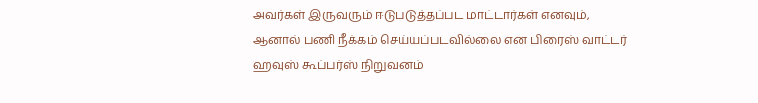அவர்கள் இருவரும் ஈடுபடுத்தப்பட மாட்டார்கள் எனவும்,
ஆனால் பணி நீக்கம் செய்யப்படவில்லை என பிரைஸ் வாட்டர் ஹவுஸ் கூப்பர்ஸ் நிறுவனம்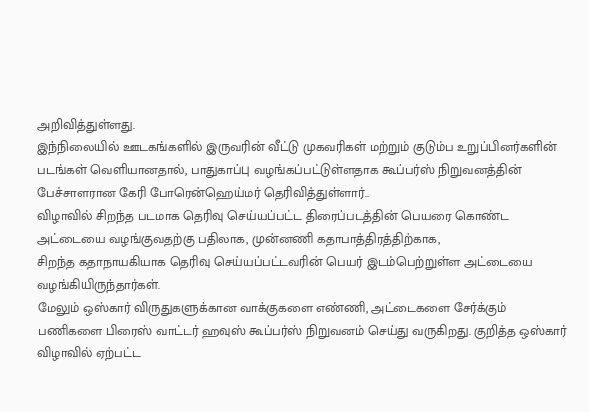அறிவித்துள்ளது.
இந்நிலையில் ஊடகங்களில் இருவரின் வீட்டு முகவரிகள் மற்றும் குடும்ப உறுப்பினர்களின் படங்கள் வெளியானதால், பாதுகாப்பு வழங்கப்பட்டுள்ளதாக கூப்பர்ஸ் நிறுவனத்தின் பேச்சாளரான கேரி போரென்ஹெய்மர் தெரிவித்துள்ளார்..
விழாவில் சிறந்த படமாக தெரிவு செய்யப்பட்ட திரைப்படத்தின் பெயரை கொண்ட அட்டையை வழங்குவதற்கு பதிலாக, முன்னணி கதாபாத்திரத்திற்காக,
சிறந்த கதாநாயகியாக தெரிவு செய்யப்பட்டவரின் பெயர் இடம்பெற்றுள்ள அட்டையை வழங்கியிருந்தார்கள்.
மேலும் ஒஸ்கார் விருதுகளுக்கான வாக்குகளை எண்ணி, அட்டைகளை சேர்க்கும் பணிகளை பிரைஸ் வாட்டர் ஹவுஸ் கூப்பர்ஸ் நிறுவனம் செய்து வருகிறது. குறித்த ஒஸ்கார் விழாவில் ஏற்பட்ட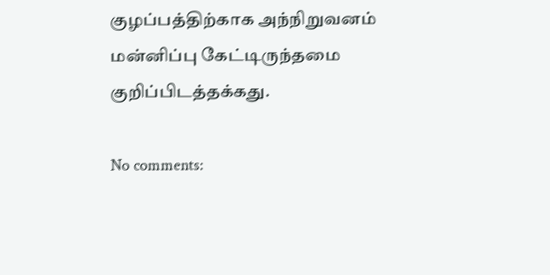குழப்பத்திற்காக அந்நிறுவனம் மன்னிப்பு கேட்டிருந்தமை குறிப்பிடத்தக்கது.

No comments: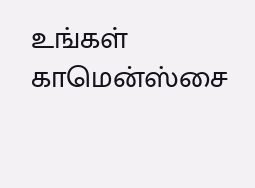உங்கள் காமென்ஸ்சை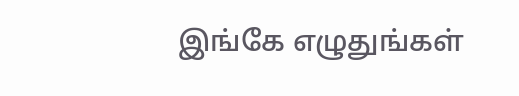இங்கே எழுதுங்கள்